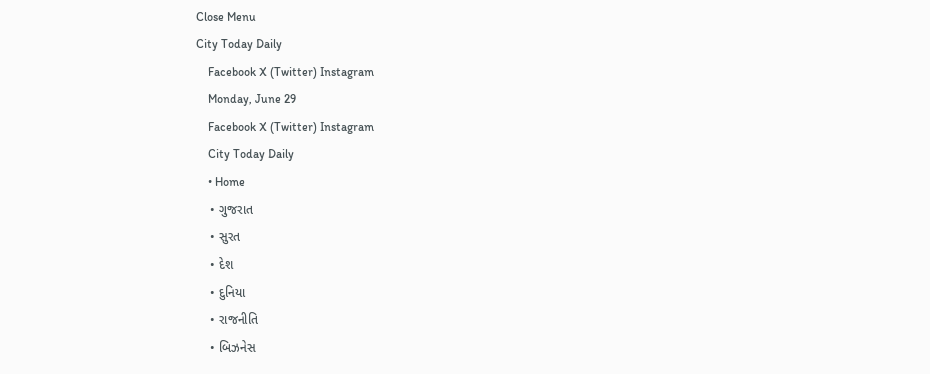Close Menu
City Today Daily
    Facebook X (Twitter) Instagram
    Monday, June 29
    Facebook X (Twitter) Instagram
    City Today Daily
    • Home
    • ગુજરાત
    • સુરત
    • દેશ
    • દુનિયા
    • રાજનીતિ
    • બિઝનેસ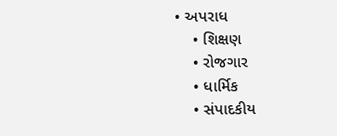• અપરાધ
    • શિક્ષણ
    • રોજગાર
    • ધાર્મિક
    • સંપાદકીય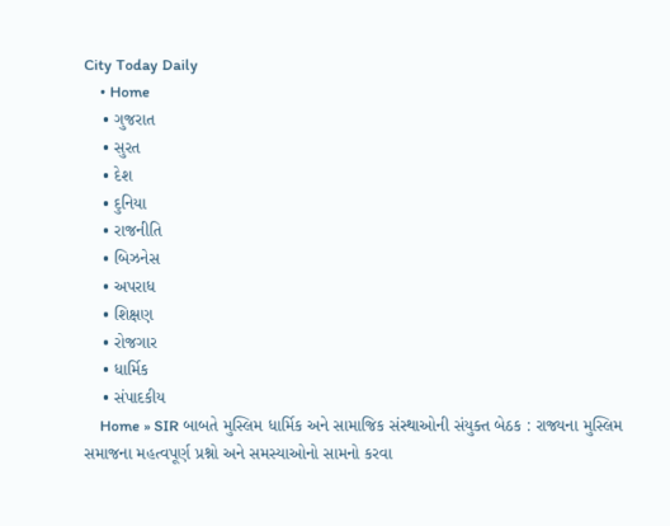City Today Daily
    • Home
    • ગુજરાત
    • સુરત
    • દેશ
    • દુનિયા
    • રાજનીતિ
    • બિઝનેસ
    • અપરાધ
    • શિક્ષણ
    • રોજગાર
    • ધાર્મિક
    • સંપાદકીય
    Home » SIR બાબતે મુસ્લિમ ધાર્મિક અને સામાજિક સંસ્થાઓની સંયુક્ત બેઠક : રાજ્યના મુસ્લિમ સમાજના મહત્વપૂર્ણ પ્રશ્નો અને સમસ્યાઓનો સામનો કરવા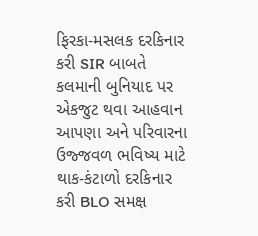ફિરકા-મસલક દરકિનાર કરી SIR બાબતે કલમાની બુનિયાદ પર એકજુટ થવા આહવાન આપણા અને પરિવારના ઉજ્જવળ ભવિષ્ય માટે થાક-કંટાળો દરકિનાર કરી BLO સમક્ષ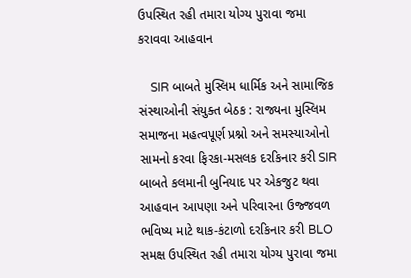ઉપસ્થિત રહી તમારા યોગ્ય પુરાવા જમા કરાવવા આહવાન

    SIR બાબતે મુસ્લિમ ધાર્મિક અને સામાજિક સંસ્થાઓની સંયુક્ત બેઠક : રાજ્યના મુસ્લિમ સમાજના મહત્વપૂર્ણ પ્રશ્નો અને સમસ્યાઓનો સામનો કરવા ફિરકા-મસલક દરકિનાર કરી SIR બાબતે કલમાની બુનિયાદ પર એકજુટ થવા આહવાન આપણા અને પરિવારના ઉજ્જવળ ભવિષ્ય માટે થાક-કંટાળો દરકિનાર કરી BLO સમક્ષ ઉપસ્થિત રહી તમારા યોગ્ય પુરાવા જમા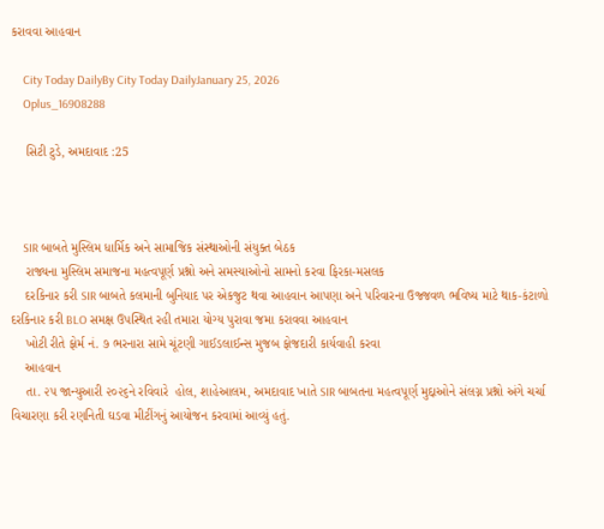કરાવવા આહવાન

    City Today DailyBy City Today DailyJanuary 25, 2026
    Oplus_16908288

    સિટી ટુડે, અમદાવાદ :25



    SIR બાબતે મુસ્લિમ ધાર્મિક અને સામાજિક સંસ્થાઓની સંયુક્ત બેઠક
    રાજ્યના મુસ્લિમ સમાજના મહત્વપૂર્ણ પ્રશ્નો અને સમસ્યાઓનો સામનો કરવા ફિરકા-મસલક
    દરકિનાર કરી SIR બાબતે કલમાની બુનિયાદ પર એકજુટ થવા આહવાન આપણા અને પરિવારના ઉજ્જવળ ભવિષ્ય માટે થાક-કંટાળો દરકિનાર કરી BLO સમક્ષ ઉપસ્થિત રહી તમારા યોગ્ય પુરાવા જમા કરાવવા આહવાન
    ખોટી રીતે ફોર્મ નં. ૭ ભરનારા સામે ચૂંટણી ગાઈડલાઈન્સ મુજબ ફોજદારી કાર્યવાહી કરવા
    આહવાન
    તા. ૨૫ જાન્યુઆરી ૨૦૨૬ને રવિવારે  હોલ, શાહેઆલમ, અમદાવાદ ખાતે SIR બાબતના મહત્વપૂર્ણ મુદ્દાઓને સંલગ્ન પ્રશ્નો અંગે ચર્ચા વિચારણા કરી રણનિતી ઘડવા મીટીંગનું આયોજન કરવામાં આવ્યું હતું.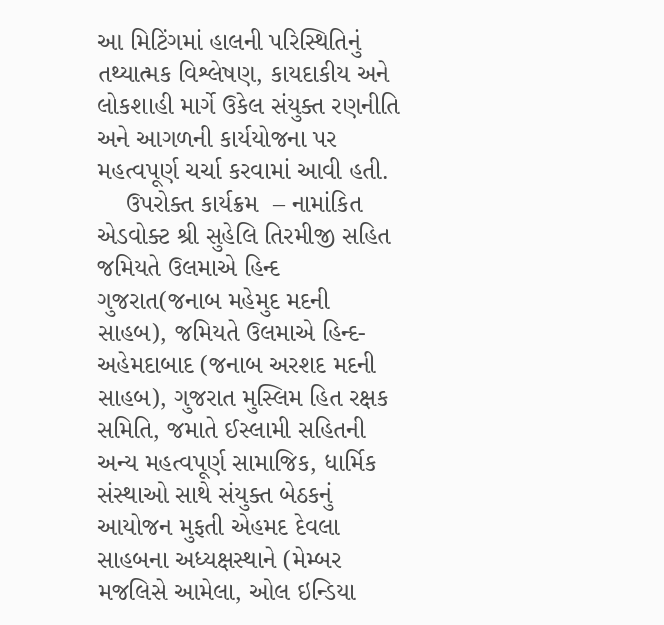આ મિટિંગમાં હાલની પરિસ્થિતિનું તથ્યાત્મક વિશ્લેષણ, કાયદાકીય અને લોકશાહી માર્ગે ઉકેલ સંયુક્ત રણનીતિ અને આગળની કાર્યયોજના પર મહત્વપૂર્ણ ચર્ચા કરવામાં આવી હતી.
    ઉપરોક્ત કાર્યક્રમ  – નામાંકિત એડવોક્ટ શ્રી સુહેલિ તિરમીજી સહિત જમિયતે ઉલમાએ હિન્દ ગુજરાત(જનાબ મહેમુદ મદની સાહબ), જમિયતે ઉલમાએ હિન્દ-અહેમદાબાદ (જનાબ અરશદ મદની સાહબ), ગુજરાત મુસ્લિમ હિત રક્ષક સમિતિ, જમાતે ઈસ્લામી સહિતની અન્ય મહત્વપૂર્ણ સામાજિક, ધાર્મિક સંસ્થાઓ સાથે સંયુક્ત બેઠકનું આયોજન મુફતી એહમદ દેવલા સાહબના અધ્યક્ષસ્થાને (મેમ્બર મજલિસે આમેલા, ઓલ ઇન્ડિયા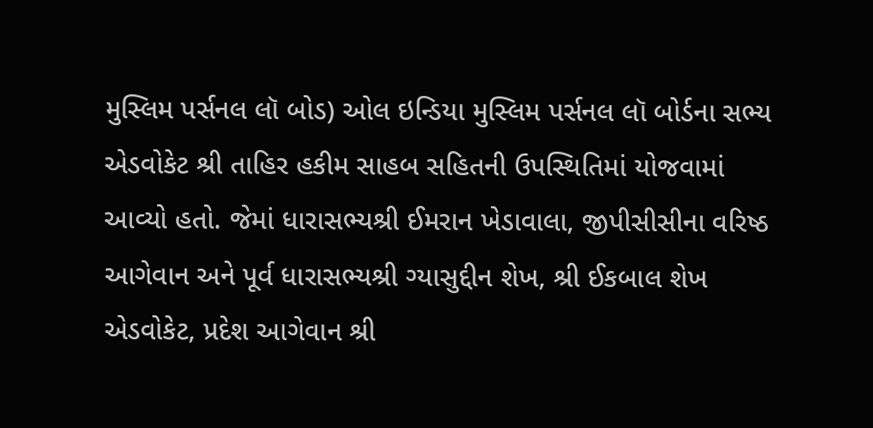મુસ્લિમ પર્સનલ લૉ બોડ) ઓલ ઇન્ડિયા મુસ્લિમ પર્સનલ લૉ બોર્ડના સભ્ય એડવોકેટ શ્રી તાહિર હકીમ સાહબ સહિતની ઉપસ્થિતિમાં યોજવામાં આવ્યો હતો. જેમાં ધારાસભ્યશ્રી ઈમરાન ખેડાવાલા, જીપીસીસીના વરિષ્ઠ આગેવાન અને પૂર્વ ધારાસભ્યશ્રી ગ્યાસુદ્દીન શેખ, શ્રી ઈકબાલ શેખ એડવોકેટ, પ્રદેશ આગેવાન શ્રી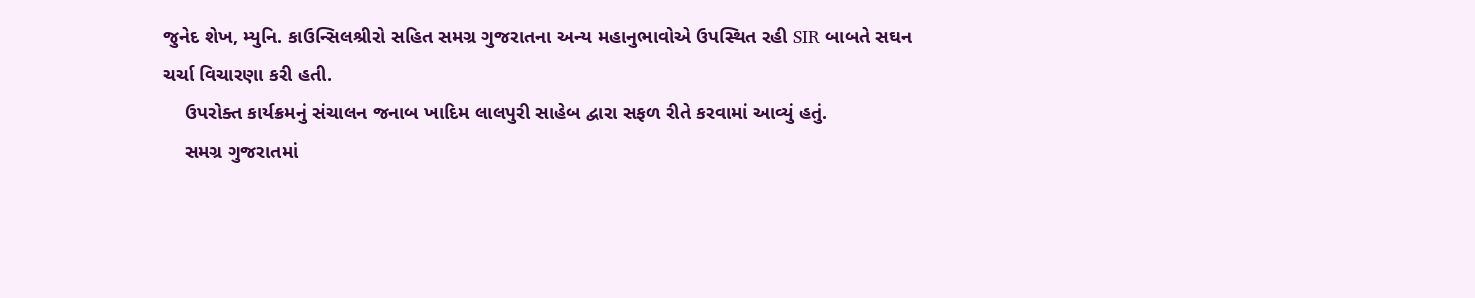જુનેદ શેખ, મ્યુનિ. કાઉન્સિલશ્રીરો સહિત સમગ્ર ગુજરાતના અન્ય મહાનુભાવોએ ઉપસ્થિત રહી SIR બાબતે સઘન ચર્ચા વિચારણા કરી હતી.
    ઉપરોક્ત કાર્યક્રમનું સંચાલન જનાબ ખાદિમ લાલપુરી સાહેબ દ્વારા સફળ રીતે કરવામાં આવ્યું હતું.
    સમગ્ર ગુજરાતમાં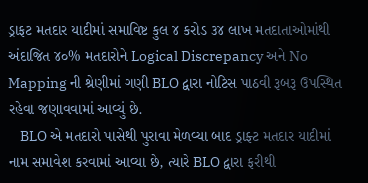ડ્રાફટ મતદાર યાદીમાં સમાવિષ્ટ કુલ ૪ કરોડ ૩૪ લાખ મતદાતાઓમાંથી અંદાજિત ૪૦% મતદારોને Logical Discrepancy અને No Mapping ની શ્રેણીમાં ગણી BLO દ્વારા નોટિસ પાઠવી રૂબરૂ ઉપસ્થિત રહેવા જણાવવામાં આવ્યું છે.
    BLO એ મતદારો પાસેથી પુરાવા મેળવ્યા બાદ ડ્રાફ્ટ મતદાર યાદીમાં નામ સમાવેશ કરવામાં આવ્યા છે, ત્યારે BLO દ્વારા ફરીથી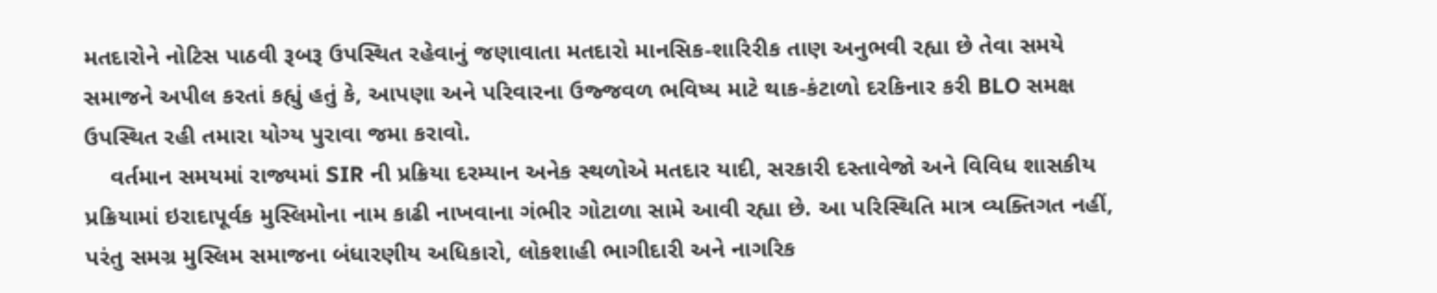મતદારોને નોટિસ પાઠવી રૂબરૂ ઉપસ્થિત રહેવાનું જણાવાતા મતદારો માનસિક-શારિરીક તાણ અનુભવી રહ્યા છે તેવા સમયે સમાજને અપીલ કરતાં કહ્યું હતું કે, આપણા અને પરિવારના ઉજ્જવળ ભવિષ્ય માટે થાક-કંટાળો દરકિનાર કરી BLO સમક્ષ ઉપસ્થિત રહી તમારા યોગ્ય પુરાવા જમા કરાવો.
    વર્તમાન સમયમાં રાજ્યમાં SIR ની પ્રક્રિયા દરમ્યાન અનેક સ્થળોએ મતદાર યાદી, સરકારી દસ્તાવેજો અને વિવિધ શાસકીય પ્રક્રિયામાં ઇરાદાપૂર્વક મુસ્લિમોના નામ કાઢી નાખવાના ગંભીર ગોટાળા સામે આવી રહ્યા છે. આ પરિસ્થિતિ માત્ર વ્યક્તિગત નહીં, પરંતુ સમગ્ર મુસ્લિમ સમાજના બંધારણીય અધિકારો, લોકશાહી ભાગીદારી અને નાગરિક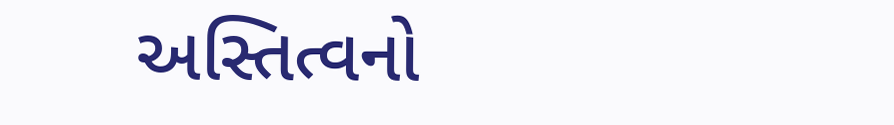અસ્તિત્વનો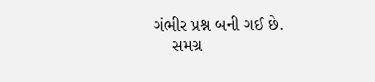ગંભીર પ્રશ્ન બની ગઈ છે.
    સમગ્ર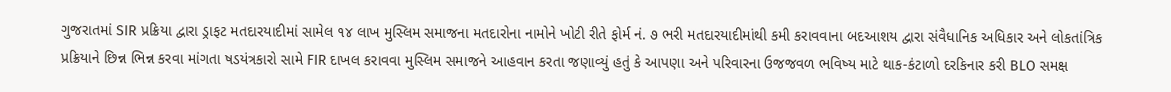ગુજરાતમાં SIR પ્રક્રિયા દ્વારા ડ્રાફટ મતદારયાદીમાં સામેલ ૧૪ લાખ મુસ્લિમ સમાજના મતદારોના નામોને ખોટી રીતે ફોર્મ નં. ૭ ભરી મતદારયાદીમાંથી કમી કરાવવાના બદઆશય દ્વારા સંવૈધાનિક અધિકાર અને લોકતાંત્રિક પ્રક્રિયાને છિન્ન ભિન્ન કરવા માંગતા ષડયંત્રકારો સામે FIR દાખલ કરાવવા મુસ્લિમ સમાજને આહવાન કરતા જણાવ્યું હતું કે આપણા અને પરિવારના ઉજજવળ ભવિષ્ય માટે થાક-કંટાળો દરકિનાર કરી BLO સમક્ષ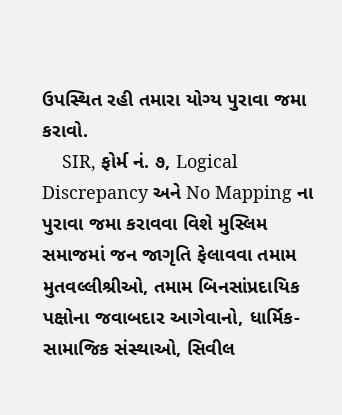ઉપસ્થિત રહી તમારા યોગ્ય પુરાવા જમા કરાવો.
    SIR, ફોર્મ નં. ૭, Logical Discrepancy અને No Mapping ના પુરાવા જમા કરાવવા વિશે મુસ્લિમ સમાજમાં જન જાગૃતિ ફેલાવવા તમામ મુતવલ્લીશ્રીઓ, તમામ બિનસાંપ્રદાયિક પક્ષોના જવાબદાર આગેવાનો, ધાર્મિક-સામાજિક સંસ્થાઓ, સિવીલ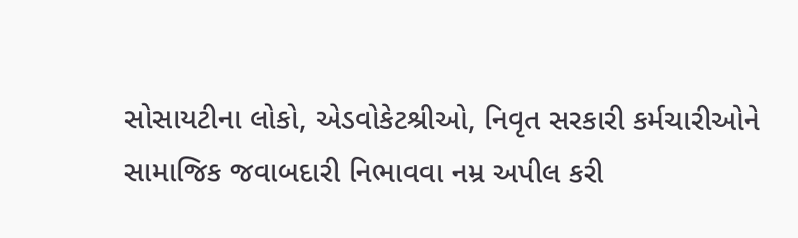સોસાયટીના લોકો, એડવોકેટશ્રીઓ, નિવૃત સરકારી કર્મચારીઓને સામાજિક જવાબદારી નિભાવવા નમ્ર અપીલ કરી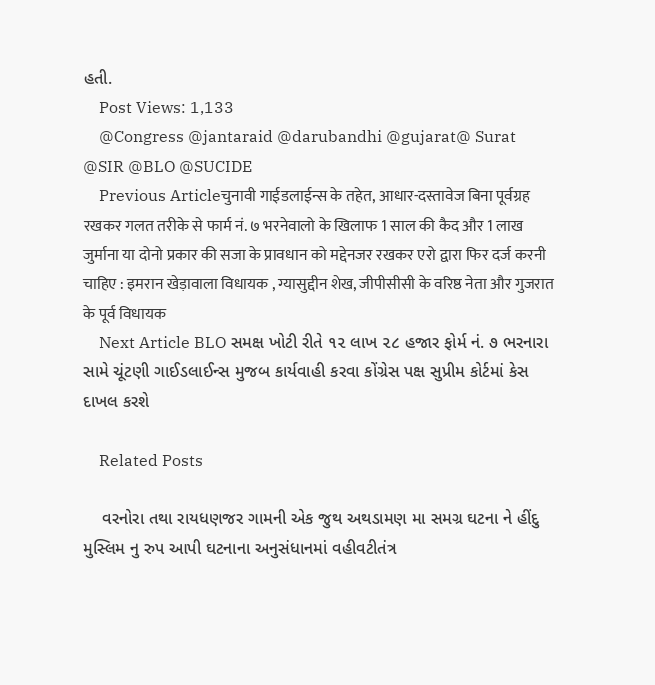હતી.
    Post Views: 1,133
    @Congress @jantaraid @darubandhi @gujarat@ Surat @SIR @BLO @SUCIDE
    Previous Articleचुनावी गाईडलाईन्स के तहेत, आधार-दस्तावेज बिना पूर्वग्रह रखकर गलत तरीके से फार्म नं. ७ भरनेवालो के खिलाफ 1 साल की कैद और 1 लाख जुर्माना या दोनो प्रकार की सजा के प्रावधान को मद्देनजर रखकर एरो द्वारा फिर दर्ज करनी चाहिए : इमरान खेड़ावाला विधायक , ग्यासुद्दीन शेख, जीपीसीसी के वरिष्ठ नेता और गुजरात के पूर्व विधायक
    Next Article BLO સમક્ષ ખોટી રીતે ૧૨ લાખ ૨૮ હજાર ફોર્મ નં. ૭ ભરનારા સામે ચૂંટણી ગાઈડલાઈન્સ મુજબ કાર્યવાહી કરવા કોંગ્રેસ પક્ષ સુપ્રીમ કોર્ટમાં કેસ દાખલ કરશે

    Related Posts

    વરનોરા તથા રાયધણજર ગામની એક જુથ અથડામણ મા સમગ્ર ઘટના ને હીંદુ મુસ્લિમ નુ રુપ આપી ઘટનાના અનુસંધાનમાં વહીવટીતંત્ર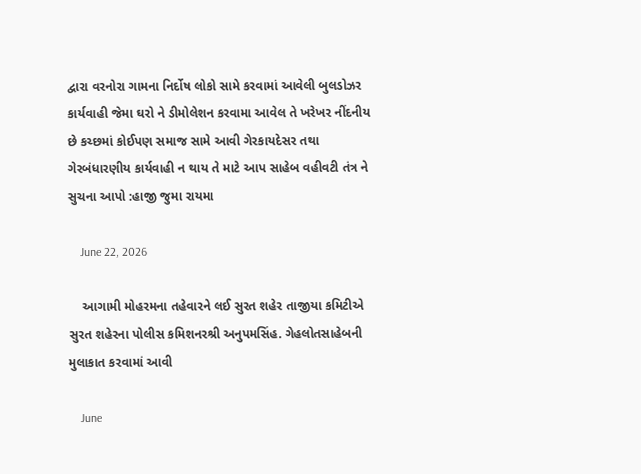દ્વારા વરનોરા ગામના નિર્દોષ લોકો સામે કરવામાં આવેલી બુલડોઝર કાર્યવાહી જેમા ઘરો ને ડીમોલેશન કરવામા આવેલ તે ખરેખર નીંદનીય છે કચ્છમાં કોઈપણ સમાજ સામે આવી ગેરકાયદેસર તથા ગેરબંધારણીય કાર્યવાહી ન થાય તે માટે આપ સાહેબ વહીવટી તંત્ર ને સુચના આપો :હાજી જુમા રાયમા

    June 22, 2026

    આગામી મોહરમના તહેવારને લઈ સુરત શહેર તાજીયા કમિટીએ સુરત શહેરના પોલીસ કમિશનરશ્રી અનુપમસિંહ. ગેહલોતસાહેબની મુલાકાત કરવામાં આવી

    June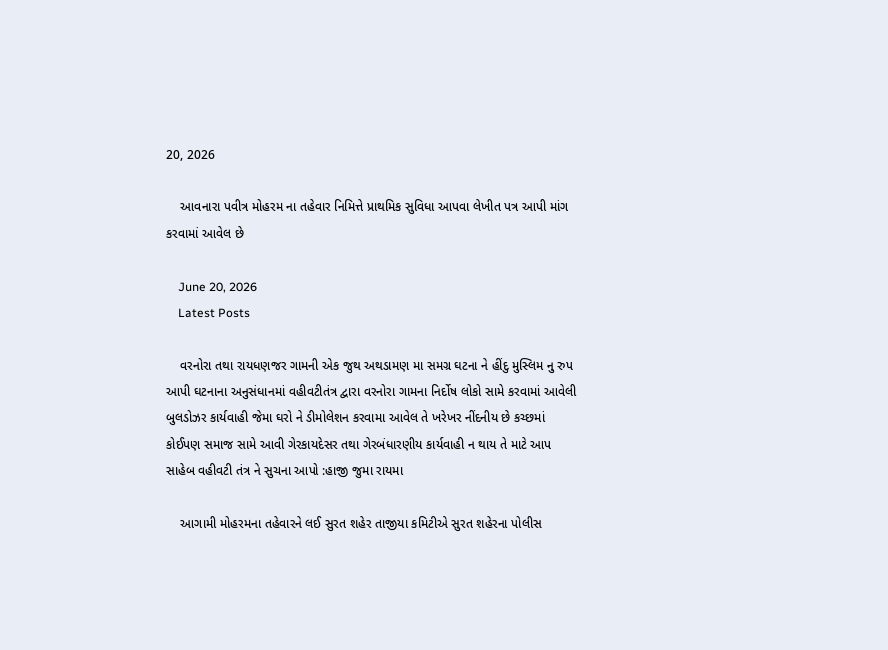20, 2026

    આવનારા પવીત્ર મોહરમ ના તહેવાર નિમિત્તે પ્રાથમિક સુવિધા આપવા લેખીત પત્ર આપી માંગ કરવામાં આવેલ છે

    June 20, 2026
    Latest Posts

    વરનોરા તથા રાયધણજર ગામની એક જુથ અથડામણ મા સમગ્ર ઘટના ને હીંદુ મુસ્લિમ નુ રુપ આપી ઘટનાના અનુસંધાનમાં વહીવટીતંત્ર દ્વારા વરનોરા ગામના નિર્દોષ લોકો સામે કરવામાં આવેલી બુલડોઝર કાર્યવાહી જેમા ઘરો ને ડીમોલેશન કરવામા આવેલ તે ખરેખર નીંદનીય છે કચ્છમાં કોઈપણ સમાજ સામે આવી ગેરકાયદેસર તથા ગેરબંધારણીય કાર્યવાહી ન થાય તે માટે આપ સાહેબ વહીવટી તંત્ર ને સુચના આપો :હાજી જુમા રાયમા

    આગામી મોહરમના તહેવારને લઈ સુરત શહેર તાજીયા કમિટીએ સુરત શહેરના પોલીસ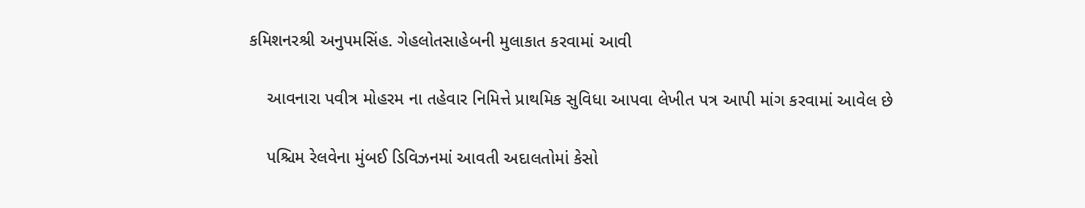કમિશનરશ્રી અનુપમસિંહ. ગેહલોતસાહેબની મુલાકાત કરવામાં આવી

    આવનારા પવીત્ર મોહરમ ના તહેવાર નિમિત્તે પ્રાથમિક સુવિધા આપવા લેખીત પત્ર આપી માંગ કરવામાં આવેલ છે

    પશ્ચિમ રેલવેના મુંબઈ ડિવિઝનમાં આવતી અદાલતોમાં કેસો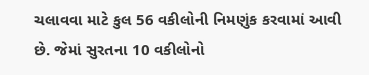ચલાવવા માટે કુલ 56 વકીલોની નિમણુંક કરવામાં આવી છે. જેમાં સુરતના 10 વકીલોનો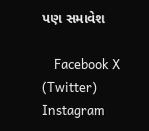પણ સમાવેશ

    Facebook X (Twitter) Instagram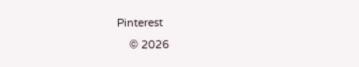Pinterest
    © 2026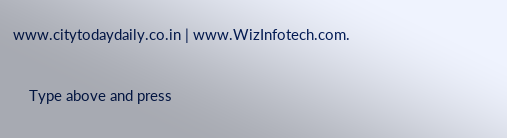www.citytodaydaily.co.in | www.WizInfotech.com.

    Type above and press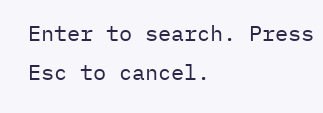Enter to search. Press Esc to cancel.